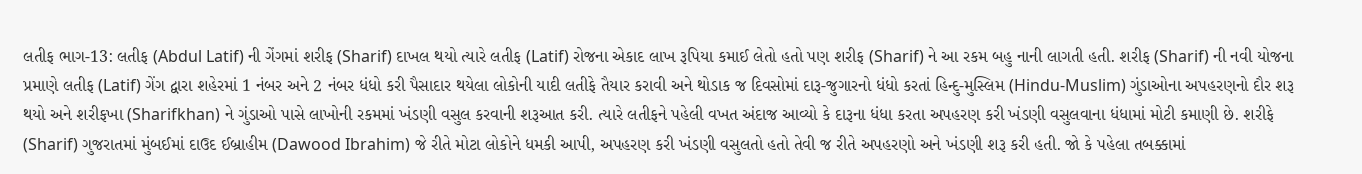લતીફ ભાગ-13: લતીફ (Abdul Latif) ની ગેંગમાં શરીફ (Sharif) દાખલ થયો ત્યારે લતીફ (Latif) રોજના એકાદ લાખ રૂપિયા કમાઈ લેતો હતો પણ શરીફ (Sharif) ને આ રકમ બહુ નાની લાગતી હતી. શરીફ (Sharif) ની નવી યોજના પ્રમાણે લતીફ (Latif) ગેંગ દ્વારા શહેરમાં 1 નંબર અને 2 નંબર ધંધો કરી પૈસાદાર થયેલા લોકોની યાદી લતીફે તૈયાર કરાવી અને થોડાક જ દિવસોમાં દારૂ-જુગારનો ધંધો કરતાં હિન્દુ-મુસ્લિમ (Hindu-Muslim) ગુંડાઓના અપહરણનો દૌર શરૂ થયો અને શરીફખા (Sharifkhan) ને ગુંડાઓ પાસે લાખોની રકમમાં ખંડણી વસુલ કરવાની શરૂઆત કરી. ત્યારે લતીફને પહેલી વખત અંદાજ આવ્યો કે દારૂના ધંધા કરતા અપહરણ કરી ખંડણી વસુલવાના ધંધામાં મોટી કમાણી છે. શરીફે (Sharif) ગુજરાતમાં મુંબઈમાં દાઉદ ઈબ્રાહીમ (Dawood Ibrahim) જે રીતે મોટા લોકોને ધમકી આપી, અપહરણ કરી ખંડણી વસુલતો હતો તેવી જ રીતે અપહરણો અને ખંડણી શરૂ કરી હતી. જો કે પહેલા તબક્કામાં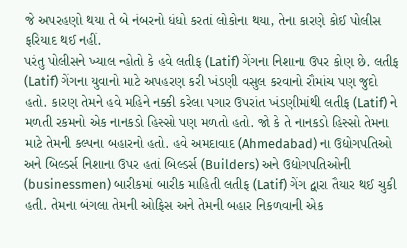જે અપરહણો થયા તે બે નંબરનો ધંધો કરતાં લોકોના થયા, તેના કારણે કોઈ પોલીસ ફરિયાદ થઈ નહીં.
પરંતુ પોલીસને ખ્યાલ ન્હોતો કે હવે લતીફ (Latif) ગેંગના નિશાના ઉપર કોણ છે. લતીફ (Latif) ગેંગના યુવાનો માટે અપહરણ કરી ખંડણી વસુલ કરવાનો રૌમાંચ પણ જુદો હતો. કારણ તેમને હવે મહિને નક્કી કરેલા પગાર ઉપરાંત ખંડણીમાંથી લતીફ (Latif) ને મળતી રકમનો એક નાનકડો હિસ્સો પણ મળતો હતો. જો કે તે નાનકડો હિસ્સો તેમના માટે તેમની કલ્પના બહારનો હતો. હવે અમદાવાદ (Ahmedabad) ના ઉદ્યોગપતિઓ અને બિલ્ડર્સ નિશાના ઉપર હતાં બિલ્ડર્સ (Builders) અને ઉદ્યોગપતિઓની (businessmen) બારીકમાં બારીક માહિતી લતીફ (Latif) ગેંગ દ્વારા તૈયાર થઈ ચુકી હતી. તેમના બંગલા તેમની ઓફિસ અને તેમની બહાર નિકળવાની એક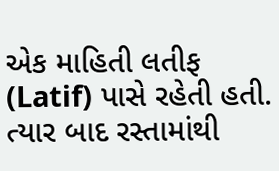એક માહિતી લતીફ (Latif) પાસે રહેતી હતી. ત્યાર બાદ રસ્તામાંથી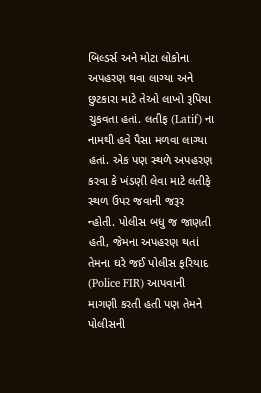બિલ્ડર્સ અને મોટા લોકોના અપહરણ થવા લાગ્યા અને છુટકારા માટે તેઓ લાખો રૂપિયા ચુકવતા હતાં. લતીફ (Latif) ના નામથી હવે પૈસા મળવા લાગ્યા હતાં. એક પણ સ્થળે અપહરણ કરવા કે ખંડણી લેવા માટે લતીફે સ્થળ ઉપર જવાની જરૂર ન્હોતી. પોલીસ બધુ જ જાણતી હતી, જેમના અપહરણ થતાં તેમના ઘરે જઈ પોલીસ ફરિયાદ (Police FIR) આપવાની માગણી કરતી હતી પણ તેમને પોલીસની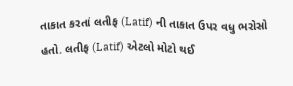તાકાત કરતાં લતીફ (Latif) ની તાકાત ઉપર વધુ ભરોસો હતો. લતીફ (Latif) એટલો મોટો થઈ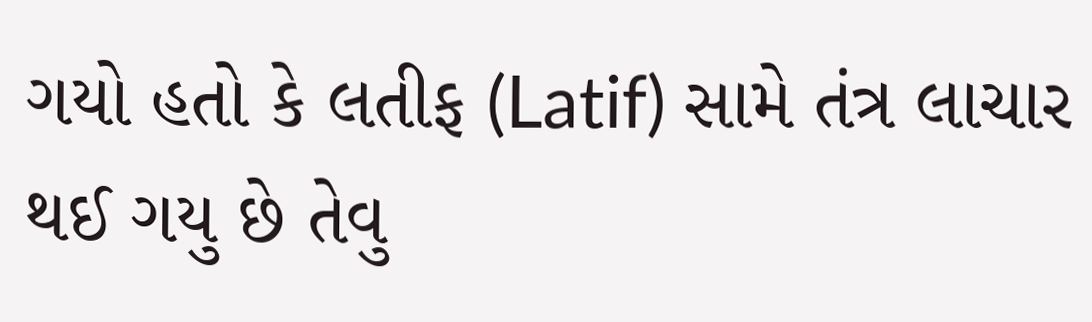ગયો હતો કે લતીફ (Latif) સામે તંત્ર લાચાર થઈ ગયુ છે તેવુ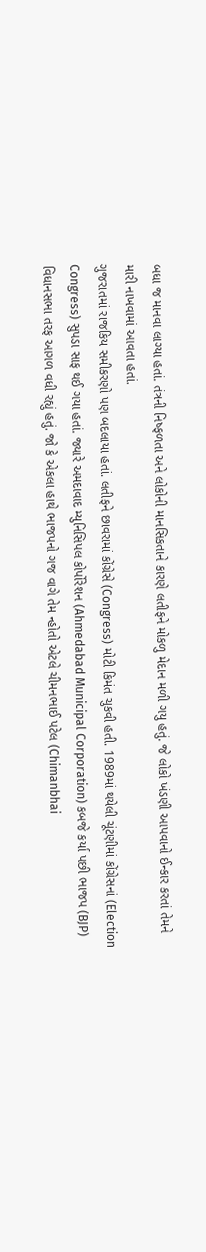બધા જ માનવા લાગ્યા હતાં. તંત્રની નિષ્ફળતા અને લોકોની માનસિકતાને કારણે લતીફને મોકળુ મેદાન મળી ગયુ હતું. જે લોકો ખંડણી આપવાનો ઈન્કાર કરતાં તેમને મારી નાખવામાં આવતા હતાં.
ગુજરાતમાં રાજકિય સમીકરણો પણ બદલાયા હતાં. લતીફને છાવરામાં કોંગ્રેસે (Congress) મોટી કિમંત ચુકવી હતી. 1989માં થયેલી ચૂંટણીમાં કોંગ્રેસનાં (Election Congress) સુપડા સાફ થઈ ગયા હતાં. જ્યારે અમદાવાદ મ્યુનિસિપલ કોર્પોરેશન (Ahmedabad Municipal Corporation) કબજે કર્યા પછી ભાજપ (BJP) વિધાનસભા તરફ આગળ વધી રહ્યું હતું. જો કે એકલા હાથે ભાજપનો ગજ વાગે તેમ ન્હોતો એટલે ચીમનભાઈ પટેલ (Chimanbhai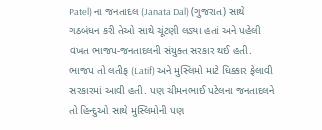Patel) ના જનતાદલ (Janata Dal) (ગુજરાત) સાથે ગઠબંધન કરી તેઓ સાથે ચૂંટણી લડ્યા હતાં અને પહેલી વખત ભાજપ-જનતાદલની સંયુક્ત સરકાર થઈ હતી. ભાજપ તો લતીફ (Latif) અને મુસ્લિમો માટે ધિક્કાર ફેલાવી સરકારમાં આવી હતી. પણ ચીમનભાઈ પટેલના જનતાદલને તો હિન્દુઓ સાથે મુસ્લિમોની પણ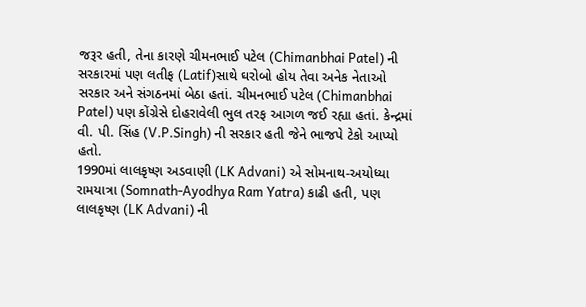જરૂર હતી, તેના કારણે ચીમનભાઈ પટેલ (Chimanbhai Patel) ની સરકારમાં પણ લતીફ (Latif)સાથે ઘરોબો હોય તેવા અનેક નેતાઓ સરકાર અને સંગઠનમાં બેઠા હતાં. ચીમનભાઈ પટેલ (Chimanbhai Patel) પણ કોંગ્રેસે દોહરાવેલી ભુલ તરફ આગળ જઈ રહ્યા હતાં. કેન્દ્રમાં વી. પી. સિંહ (V.P.Singh) ની સરકાર હતી જેને ભાજપે ટેકો આપ્યો હતો.
1990માં લાલકૃષ્ણ અડવાણી (LK Advani) એ સોમનાથ-અયોધ્યા રામયાત્રા (Somnath-Ayodhya Ram Yatra) કાઢી હતી, પણ લાલકૃષ્ણ (LK Advani) ની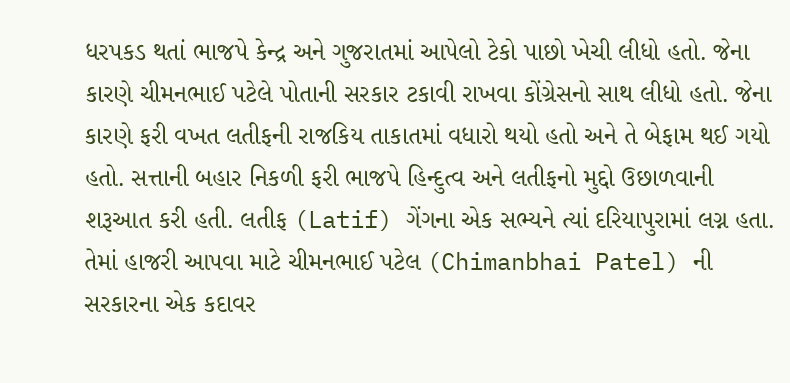ધરપકડ થતાં ભાજપે કેન્દ્ર અને ગુજરાતમાં આપેલો ટેકો પાછો ખેચી લીધો હતો. જેના કારણે ચીમનભાઈ પટેલે પોતાની સરકાર ટકાવી રાખવા કોંગ્રેસનો સાથ લીધો હતો. જેના કારણે ફરી વખત લતીફની રાજકિય તાકાતમાં વધારો થયો હતો અને તે બેફામ થઈ ગયો હતો. સત્તાની બહાર નિકળી ફરી ભાજપે હિન્દુત્વ અને લતીફનો મુદ્દો ઉછાળવાની શરૂઆત કરી હતી. લતીફ (Latif) ગેંગના એક સભ્યને ત્યાં દરિયાપુરામાં લગ્ન હતા. તેમાં હાજરી આપવા માટે ચીમનભાઈ પટેલ (Chimanbhai Patel) ની સરકારના એક કદાવર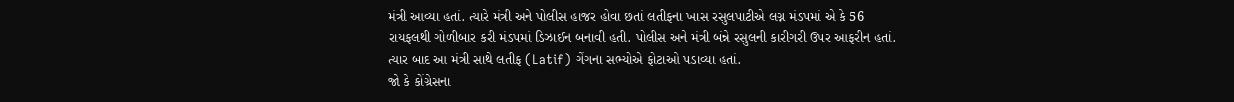મંત્રી આવ્યા હતાં. ત્યારે મંત્રી અને પોલીસ હાજર હોવા છતાં લતીફના ખાસ રસુલપાટીએ લગ્ન મંડપમાં એ કે 56 રાયફલથી ગોળીબાર કરી મંડપમાં ડિઝાઈન બનાવી હતી. પોલીસ અને મંત્રી બંન્ને રસુલની કારીગરી ઉપર આફરીન હતાં. ત્યાર બાદ આ મંત્રી સાથે લતીફ (Latif) ગેંગના સભ્યોએ ફોટાઓ પડાવ્યા હતાં.
જો કે કોંગ્રેસના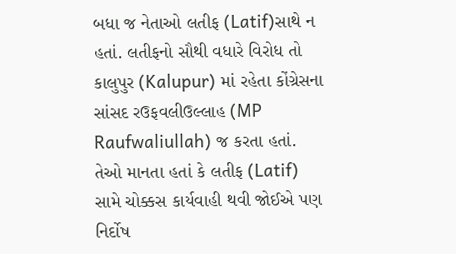બધા જ નેતાઓ લતીફ (Latif)સાથે ન હતાં. લતીફનો સૌથી વધારે વિરોધ તો કાલુપુર (Kalupur) માં રહેતા કોંગ્રેસના સાંસદ રઉફવલીઉલ્લાહ (MP Raufwaliullah) જ કરતા હતાં. તેઓ માનતા હતાં કે લતીફ (Latif) સામે ચોક્કસ કાર્યવાહી થવી જોઈએ પણ નિર્દોષ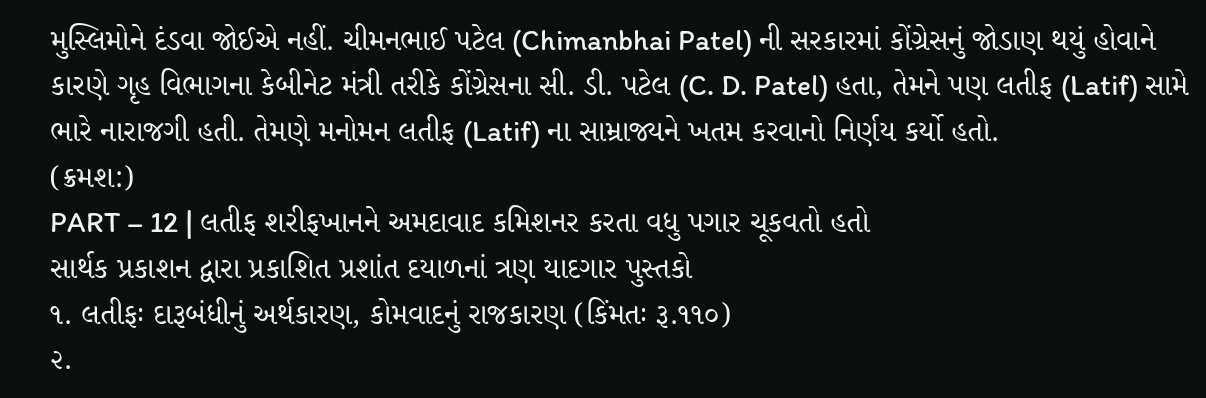મુસ્લિમોને દંડવા જોઈએ નહીં. ચીમનભાઈ પટેલ (Chimanbhai Patel) ની સરકારમાં કોંગ્રેસનું જોડાણ થયું હોવાને કારણે ગૃહ વિભાગના કેબીનેટ મંત્રી તરીકે કોંગ્રેસના સી. ડી. પટેલ (C. D. Patel) હતા, તેમને પણ લતીફ (Latif) સામે ભારે નારાજગી હતી. તેમણે મનોમન લતીફ (Latif) ના સામ્રાજ્યને ખતમ કરવાનો નિર્ણય કર્યો હતો.
(ક્રમશ:)
PART – 12 | લતીફ શરીફખાનને અમદાવાદ કમિશનર કરતા વધુ પગાર ચૂકવતો હતો
સાર્થક પ્રકાશન દ્વારા પ્રકાશિત પ્રશાંત દયાળનાં ત્રણ યાદગાર પુસ્તકો
૧. લતીફઃ દારૂબંધીનું અર્થકારણ, કોમવાદનું રાજકારણ (કિંમતઃ રૂ.૧૧૦)
૨.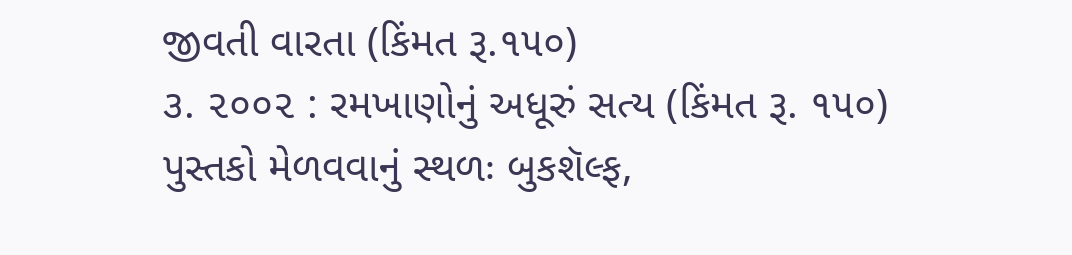જીવતી વારતા (કિંમત રૂ.૧૫૦)
૩. ૨૦૦૨ : રમખાણોનું અધૂરું સત્ય (કિંમત રૂ. ૧૫૦)
પુસ્તકો મેળવવાનું સ્થળઃ બુકશૅલ્ફ,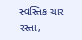સ્વસ્તિક ચાર રસ્તા,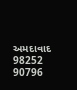અમદાવાદ
98252 90796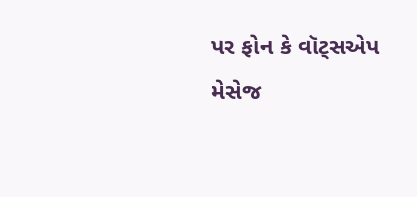પર ફોન કે વૉટ્સએપ મેસેજ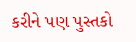કરીને પણ પુસ્તકો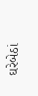ઘરેબેઠાં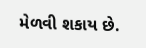મેળવી શકાય છે.